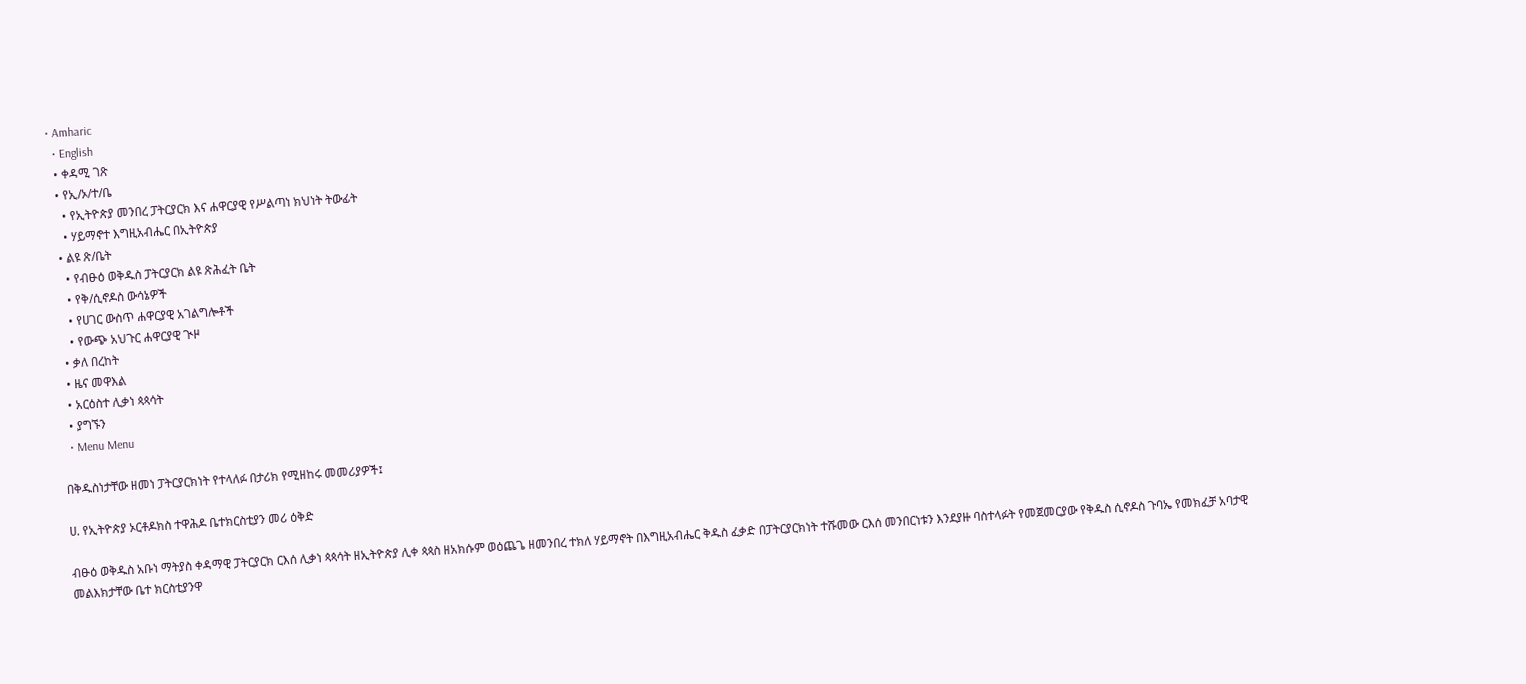• Amharic
  • English
  • ቀዳሚ ገጽ
  • የኢ/ኦ/ተ/ቤ
    • የኢትዮጵያ መንበረ ፓትርያርክ እና ሐዋርያዊ የሥልጣነ ክህነት ትውፊት
    • ሃይማኖተ እግዚአብሔር በኢትዮጵያ
  • ልዩ ጽ/ቤት
    • የብፁዕ ወቅዱስ ፓትርያርክ ልዩ ጽሕፈት ቤት
    • የቅ/ሲኖዶስ ውሳኔዎች
    • የሀገር ውስጥ ሐዋርያዊ አገልግሎቶች
    • የውጭ አህጉር ሐዋርያዊ ጒዞ
  • ቃለ በረከት
  • ዜና መዋእል
  • አርዕስተ ሊቃነ ጳጳሳት
  • ያግኙን
  • Menu Menu

በቅዱስነታቸው ዘመነ ፓትርያርክነት የተላለፉ በታሪክ የሚዘከሩ መመሪያዎች፤

ሀ. የኢትዮጵያ ኦርቶዶክስ ተዋሕዶ ቤተክርስቲያን መሪ ዕቅድ

ብፁዕ ወቅዱስ አቡነ ማትያስ ቀዳማዊ ፓትርያርክ ርእሰ ሊቃነ ጳጳሳት ዘኢትዮጵያ ሊቀ ጳጳስ ዘአክሱም ወዕጨጌ ዘመንበረ ተክለ ሃይማኖት በእግዚአብሔር ቅዱስ ፈቃድ በፓትርያርክነት ተሹመው ርእሰ መንበርነቱን እንደያዙ ባስተላፉት የመጀመርያው የቅዱስ ሲኖዶስ ጉባኤ የመክፈቻ አባታዊ መልእክታቸው ቤተ ክርስቲያንዋ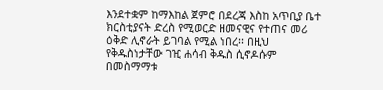እንደተቋም ከማእከል ጀምሮ በደረጃ እስከ አጥቢያ ቤተ ክርስቲያናት ድረስ የሚወርድ ዘመናዊና የተጠና መሪ ዕቅድ ሊኖራት ይገባል የሚል ነበረ፡፡ በዚህ የቅዱስነታቸው ገዢ ሐሳብ ቅዱስ ሲኖዶሱም በመስማማቱ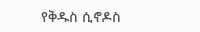የቅዱስ ሲኖዶስ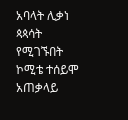አባላት ሊቃነ ጳጳሳት የሚገኙበት ኮሚቴ ተሰይሞ አጠቃላይ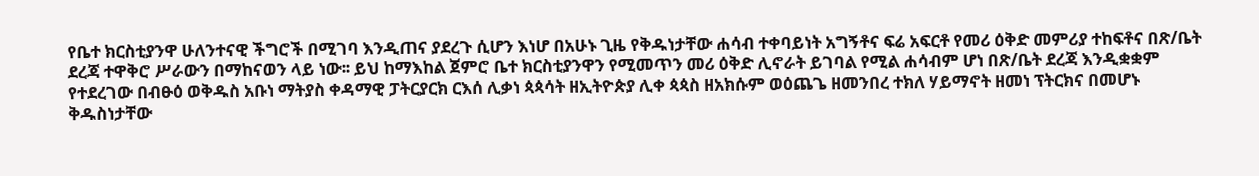የቤተ ክርስቲያንዋ ሁለንተናዊ ችግሮች በሚገባ እንዲጠና ያደረጉ ሲሆን እነሆ በአሁኑ ጊዜ የቅዱነታቸው ሐሳብ ተቀባይነት አግኝቶና ፍሬ አፍርቶ የመሪ ዕቅድ መምሪያ ተከፍቶና በጽ/ቤት ደረጃ ተዋቅሮ ሥራውን በማከናወን ላይ ነው፡፡ ይህ ከማእከል ጀምሮ ቤተ ክርስቲያንዋን የሚመጥን መሪ ዕቅድ ሊኖራት ይገባል የሚል ሐሳብም ሆነ በጽ/ቤት ደረጃ እንዲቋቋም የተደረገው በብፁዕ ወቅዱስ አቡነ ማትያስ ቀዳማዊ ፓትርያርክ ርእሰ ሊቃነ ጳጳሳት ዘኢትዮጵያ ሊቀ ጳጳስ ዘአክሱም ወዕጨጌ ዘመንበረ ተክለ ሃይማኖት ዘመነ ፕትርክና በመሆኑ ቅዱስነታቸው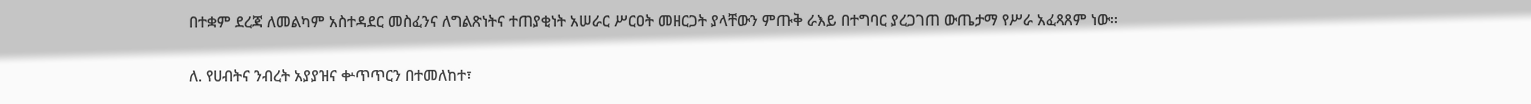በተቋም ደረጃ ለመልካም አስተዳደር መስፈንና ለግልጽነትና ተጠያቂነት አሠራር ሥርዐት መዘርጋት ያላቸውን ምጡቅ ራእይ በተግባር ያረጋገጠ ውጤታማ የሥራ አፈጻጸም ነው፡፡

ለ. የሀብትና ንብረት አያያዝና ቍጥጥርን በተመለከተ፣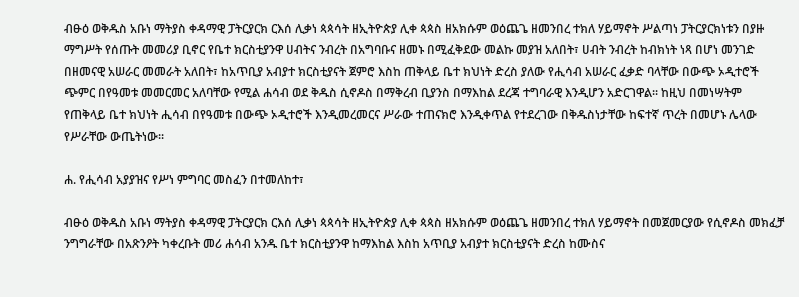ብፁዕ ወቅዱስ አቡነ ማትያስ ቀዳማዊ ፓትርያርክ ርእሰ ሊቃነ ጳጳሳት ዘኢትዮጵያ ሊቀ ጳጳስ ዘአክሱም ወዕጨጌ ዘመንበረ ተክለ ሃይማኖት ሥልጣነ ፓትርያርክነቱን በያዙ ማግሥት የሰጡት መመሪያ ቢኖር የቤተ ክርስቲያንዋ ሀብትና ንብረት በአግባቡና ዘመኑ በሚፈቅደው መልኩ መያዝ አለበት፣ ሀብት ንብረት ከብክነት ነጻ በሆነ መንገድ በዘመናዊ አሠራር መመራት አለበት፣ ከአጥቢያ አብያተ ክርስቲያናት ጀምሮ እስከ ጠቅላይ ቤተ ክህነት ድረስ ያለው የሒሳብ አሠራር ፈቃድ ባላቸው በውጭ ኦዲተሮች ጭምር በየዓመቱ መመርመር አለባቸው የሚል ሐሳብ ወደ ቅዱስ ሲኖዶስ በማቅረብ ቢያንስ በማእከል ደረጃ ተግባራዊ እንዲሆን አድርገዋል፡፡ ከዚህ በመነሣትም የጠቅላይ ቤተ ክህነት ሒሳብ በየዓመቱ በውጭ ኦዲተሮች እንዲመረመርና ሥራው ተጠናክሮ እንዲቀጥል የተደረገው በቅዱስነታቸው ከፍተኛ ጥረት በመሆኑ ሌላው የሥራቸው ውጤትነው፡፡

ሐ. የሒሳብ አያያዝና የሥነ ምግባር መስፈን በተመለከተ፣

ብፁዕ ወቅዱስ አቡነ ማትያስ ቀዳማዊ ፓትርያርክ ርእሰ ሊቃነ ጳጳሳት ዘኢትዮጵያ ሊቀ ጳጳስ ዘአክሱም ወዕጨጌ ዘመንበረ ተክለ ሃይማኖት በመጀመርያው የሲኖዶስ መክፈቻ ንግግራቸው በአጽንዖት ካቀረቡት መሪ ሐሳብ አንዱ ቤተ ክርስቲያንዋ ከማእከል እስከ አጥቢያ አብያተ ክርስቲያናት ድረስ ከሙስና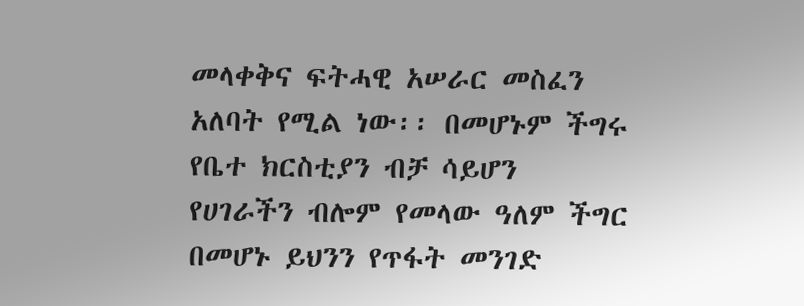መላቀቅና ፍትሓዊ አሠራር መስፈን አለባት የሚል ነው፡፡ በመሆኑም ችግሩ የቤተ ክርስቲያን ብቻ ሳይሆን የሀገራችን ብሎም የመላው ዓለም ችግር በመሆኑ ይህንን የጥፋት መንገድ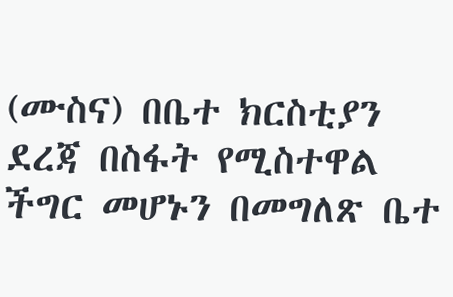(ሙስና) በቤተ ክርስቲያን ደረጃ በስፋት የሚስተዋል ችግር መሆኑን በመግለጽ ቤተ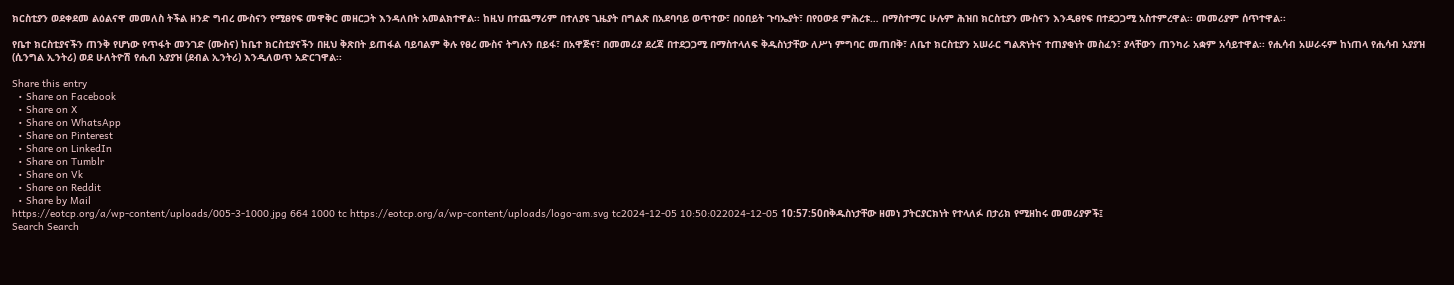ክርስቲያን ወደቀደመ ልዕልናዋ መመለስ ትችል ዘንድ ግብረ ሙስናን የሚፀየፍ መዋቅር መዘርጋት እንዳለበት አመልክተዋል፡፡ ከዚህ በተጨማሪም በተለያዩ ጊዜያት በግልጽ በአደባባይ ወጥተው፣ በዐበይት ጉባኤያት፣ በየዐውደ ምሕረቱ… በማስተማር ሁሉም ሕዝበ ክርስቲያን ሙስናን እንዲፀየፍ በተደጋጋሚ አስተምረዋል፡፡ መመሪያም ሰጥተዋል፡፡

የቤተ ክርስቲያናችን ጠንቅ የሆነው የጥፋት መንገድ (ሙስና) ከቤተ ክርስቲያናችን በዚህ ቅጽበት ይጠፋል ባይባልም ቅሉ የፀረ ሙስና ትግሉን በይፋ፣ በአዋጅና፣ በመመሪያ ደረጃ በተደጋጋሚ በማስተላለፍ ቅዱስነታቸው ለሥነ ምግባር መጠበቅ፣ ለቤተ ክርስቲያን አሠራር ግልጽነትና ተጠያቂነት መስፈን፣ ያላቸውን ጠንካራ አቋም አሳይተዋል፡፡ የሒሳብ አሠራሩም ከነጠላ የሒሳብ አያያዝ (ሲንግል ኢንትሪ) ወደ ሁለትዮሽ የሒብ አያያዝ (ደብል ኢንትሪ) እንዲለወጥ አድርገዋል፡፡

Share this entry
  • Share on Facebook
  • Share on X
  • Share on WhatsApp
  • Share on Pinterest
  • Share on LinkedIn
  • Share on Tumblr
  • Share on Vk
  • Share on Reddit
  • Share by Mail
https://eotcp.org/a/wp-content/uploads/005-3-1000.jpg 664 1000 tc https://eotcp.org/a/wp-content/uploads/logo-am.svg tc2024-12-05 10:50:022024-12-05 10:57:50በቅዱስነታቸው ዘመነ ፓትርያርክነት የተላለፉ በታሪክ የሚዘከሩ መመሪያዎች፤
Search Search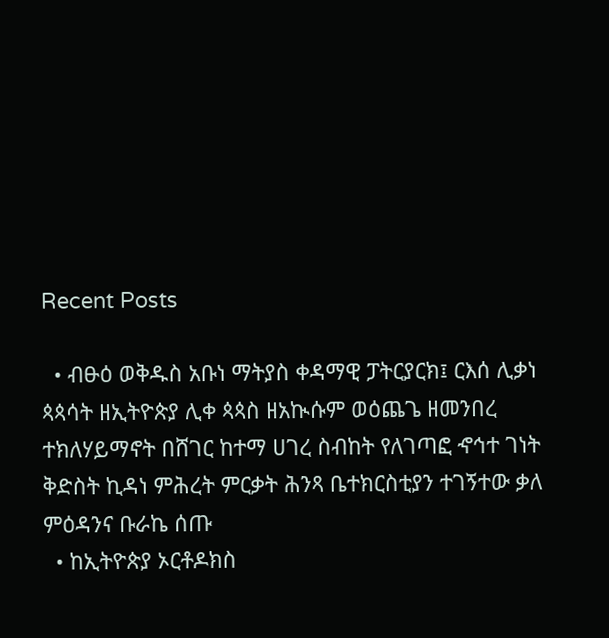Recent Posts

  • ብፁዕ ወቅዱስ አቡነ ማትያስ ቀዳማዊ ፓትርያርክ፤ ርእሰ ሊቃነ ጳጳሳት ዘኢትዮጵያ ሊቀ ጳጳስ ዘአኲሱም ወዕጨጌ ዘመንበረ ተክለሃይማኖት በሸገር ከተማ ሀገረ ስብከት የለገጣፎ ኆኅተ ገነት ቅድስት ኪዳነ ምሕረት ምርቃት ሕንጻ ቤተክርስቲያን ተገኝተው ቃለ ምዕዳንና ቡራኬ ሰጡ
  • ከኢትዮጵያ ኦርቶዶክስ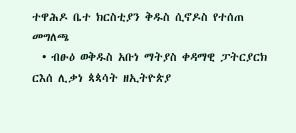ተዋሕዶ ቤተ ክርስቲያን ቅዱስ ሲኖዶስ የተሰጠ መግለጫ
  • ብፁዕ ወቅዱስ አቡነ ማትያስ ቀዳማዊ ፓትርያርክ ርእሰ ሊቃነ ጳጳሳት ዘኢትዮጵያ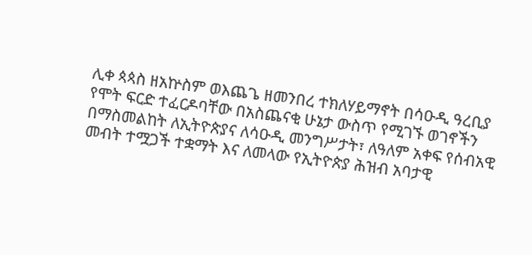ሊቀ ጳጳስ ዘአኵስም ወእጨጌ ዘመንበረ ተክለሃይማኖት በሳዑዲ ዓረቢያ የሞት ፍርድ ተፈርዶባቸው በአስጨናቂ ሁኔታ ውስጥ የሚገኙ ወገኖችን በማስመልከት ለኢትዮጵያና ለሳዑዲ መንግሥታት፣ ለዓለም አቀፍ የሰብአዊ መብት ተሟጋች ተቋማት እና ለመላው የኢትዮጵያ ሕዝብ አባታዊ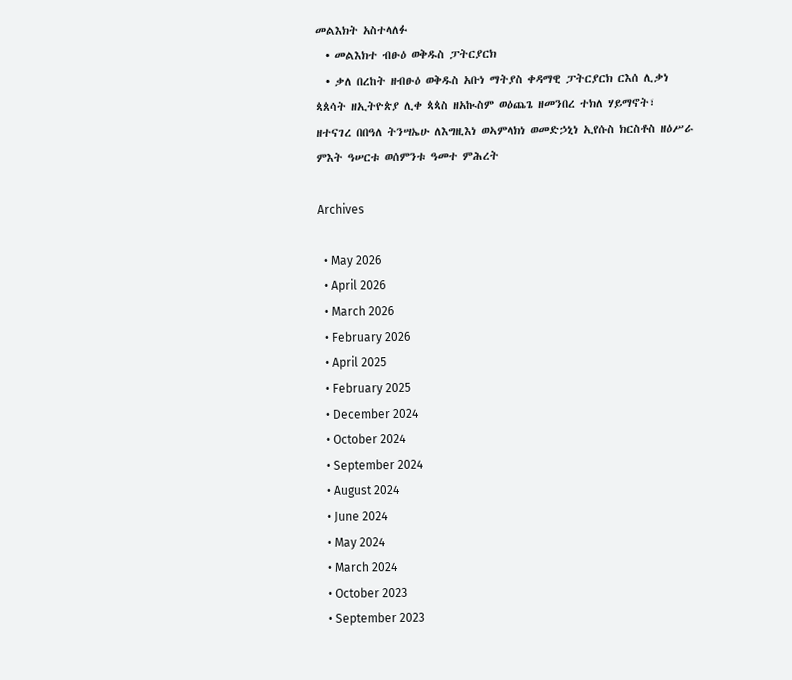መልእክት አስተላለፉ
  • መልእክተ ብፁዕ ወቅዱስ ፓትርያርክ
  • ቃለ በረከት ዘብፁዕ ወቅዱስ አቡነ ማትያስ ቀዳማዊ ፓትርያርክ ርእሰ ሊቃነ ጳጰሳት ዘኢትዮጵያ ሊቀ ጳጳስ ዘአኲስም ወዕጨጌ ዘመንበረ ተክለ ሃይማኖት፣ ዘተናገረ በበዓለ ትንሣኤሁ ለእግዚእነ ወኣምላክነ ወመድኃኒነ ኢየሱስ ክርስቶስ ዘዕሥራ ምእት ዓሠርቱ ወሰምንቱ ዓመተ ምሕረት

Archives

  • May 2026
  • April 2026
  • March 2026
  • February 2026
  • April 2025
  • February 2025
  • December 2024
  • October 2024
  • September 2024
  • August 2024
  • June 2024
  • May 2024
  • March 2024
  • October 2023
  • September 2023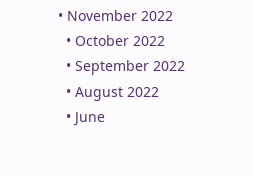• November 2022
  • October 2022
  • September 2022
  • August 2022
  • June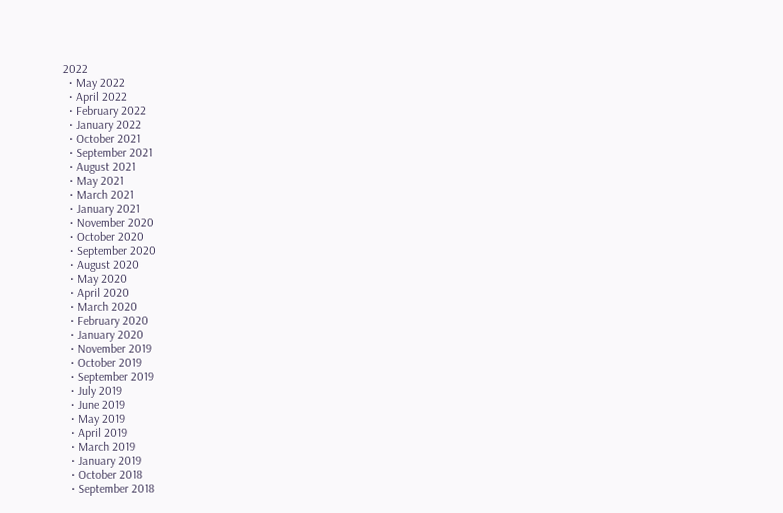2022
  • May 2022
  • April 2022
  • February 2022
  • January 2022
  • October 2021
  • September 2021
  • August 2021
  • May 2021
  • March 2021
  • January 2021
  • November 2020
  • October 2020
  • September 2020
  • August 2020
  • May 2020
  • April 2020
  • March 2020
  • February 2020
  • January 2020
  • November 2019
  • October 2019
  • September 2019
  • July 2019
  • June 2019
  • May 2019
  • April 2019
  • March 2019
  • January 2019
  • October 2018
  • September 2018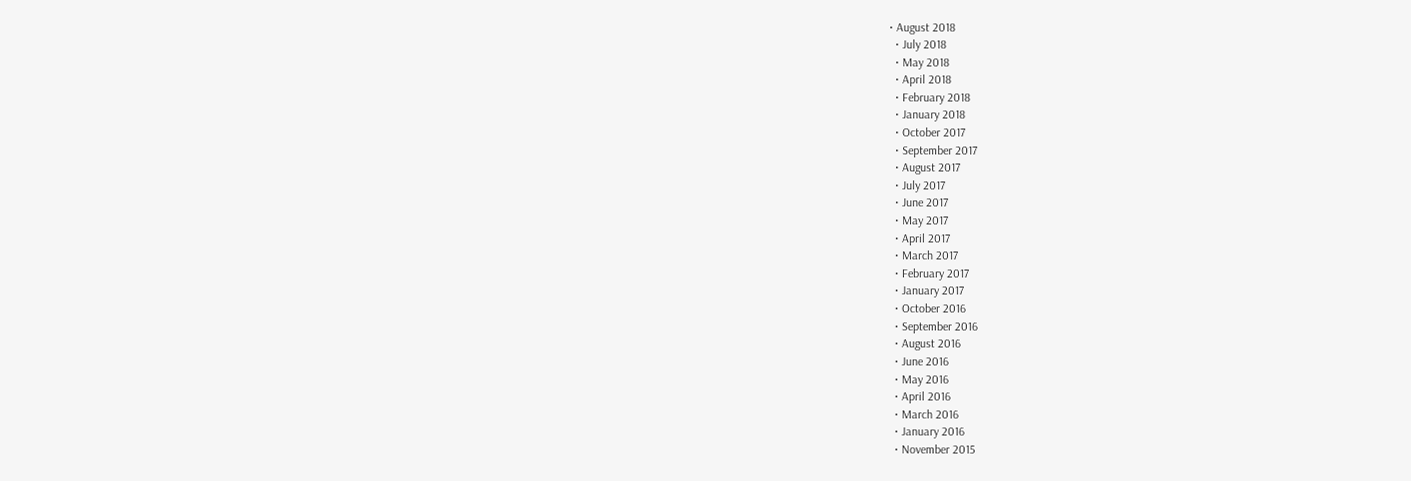• August 2018
  • July 2018
  • May 2018
  • April 2018
  • February 2018
  • January 2018
  • October 2017
  • September 2017
  • August 2017
  • July 2017
  • June 2017
  • May 2017
  • April 2017
  • March 2017
  • February 2017
  • January 2017
  • October 2016
  • September 2016
  • August 2016
  • June 2016
  • May 2016
  • April 2016
  • March 2016
  • January 2016
  • November 2015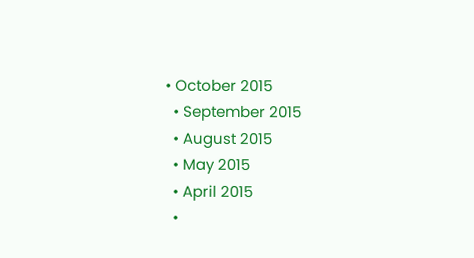• October 2015
  • September 2015
  • August 2015
  • May 2015
  • April 2015
  •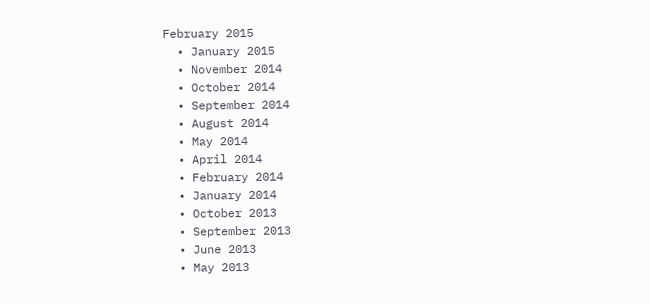February 2015
  • January 2015
  • November 2014
  • October 2014
  • September 2014
  • August 2014
  • May 2014
  • April 2014
  • February 2014
  • January 2014
  • October 2013
  • September 2013
  • June 2013
  • May 2013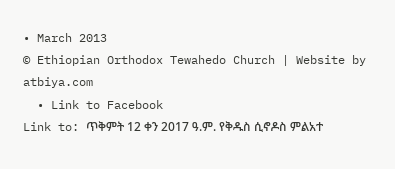• March 2013
© Ethiopian Orthodox Tewahedo Church | Website by atbiya.com
  • Link to Facebook
Link to: ጥቅምት 12 ቀን 2017 ዓ.ም. የቅዱስ ሲኖዶስ ምልአተ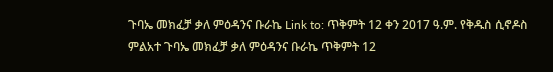ጉባኤ መክፈቻ ቃለ ምዕዳንና ቡራኬ Link to: ጥቅምት 12 ቀን 2017 ዓ.ም. የቅዱስ ሲኖዶስ ምልአተ ጉባኤ መክፈቻ ቃለ ምዕዳንና ቡራኬ ጥቅምት 12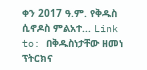ቀን 2017 ዓ.ም. የቅዱስ ሲኖዶስ ምልአተ... Link to: በቅዱስነታቸው ዘመነ ፕትርክና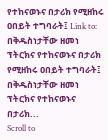የተከናወኑና በታሪክ የሚዘከሩ ዐበይት ተግባራት፤ Link to: በቅዱስነታቸው ዘመነ ፕትርክና የተከናወኑና በታሪክ የሚዘከሩ ዐበይት ተግባራት፤ በቅዱስነታቸው ዘመነ ፕትርክና የተከናወኑና በታሪክ...
Scroll to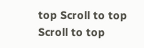top Scroll to top Scroll to top